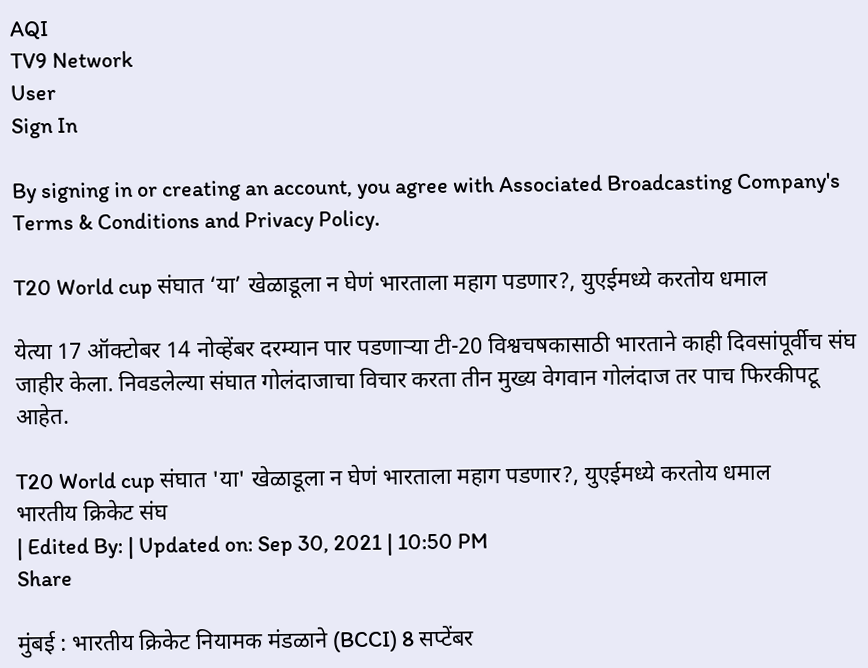AQI
TV9 Network
User
Sign In

By signing in or creating an account, you agree with Associated Broadcasting Company's Terms & Conditions and Privacy Policy.

T20 World cup संघात ‘या’ खेळाडूला न घेणं भारताला महाग पडणार?, युएईमध्ये करतोय धमाल

येत्या 17 ऑक्टोबर 14 नोव्हेंबर दरम्यान पार पडणाऱ्या टी-20 विश्वचषकासाठी भारताने काही दिवसांपूर्वीच संघ जाहीर केला. निवडलेल्या संघात गोलंदाजाचा विचार करता तीन मुख्य वेगवान गोलंदाज तर पाच फिरकीपटू आहेत.

T20 World cup संघात 'या' खेळाडूला न घेणं भारताला महाग पडणार?, युएईमध्ये करतोय धमाल
भारतीय क्रिकेट संघ
| Edited By: | Updated on: Sep 30, 2021 | 10:50 PM
Share

मुंबई : भारतीय क्रिकेट नियामक मंडळाने (BCCI) 8 सप्टेंबर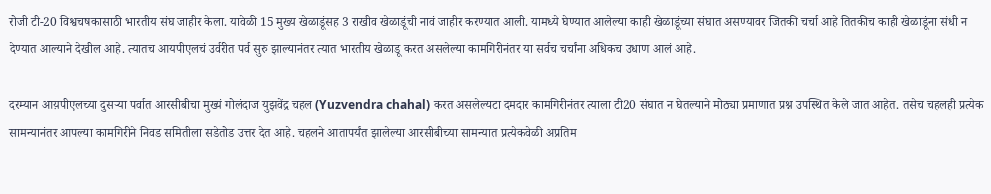रोजी टी-20 विश्वचषकासाठी भारतीय संघ जाहीर केला. यावेळी 15 मुख्य खेळाडूंसह 3 राखीव खेळाडूंची नावं जाहीर करण्यात आली. यामध्ये घेण्यात आलेल्या काही खेळाडूंच्या संघात असण्यावर जितकी चर्चा आहे तितकीच काही खेळाडूंना संधी न देण्यात आल्याने देखील आहे. त्यातच आयपीएलचं उर्वरीत पर्व सुरु झाल्यानंतर त्यात भारतीय खेळाडू करत असलेल्या कामगिरीनंतर या सर्वच चर्चांना अधिकच उधाण आलं आहे.

दरम्यान आय़पीएलच्या दुसऱ्या पर्वात आरसीबीचा मुख्यं गोलंदाज युझवेंद्र चहल (Yuzvendra chahal) करत असलेल्यटा दमदार कामगिरीनंतर त्याला टी20 संघात न घेतल्याने मोठ्या प्रमाणात प्रश्न उपस्थित केले जात आहेत. तसेच चहलही प्रत्येक सामन्यानंतर आपल्या कामगिरीने निवड समितीला सडेतोड उत्तर देत आहे. चहलने आतापर्यंत झालेल्या आरसीबीच्या सामन्यात प्रत्येकवेळी अप्रतिम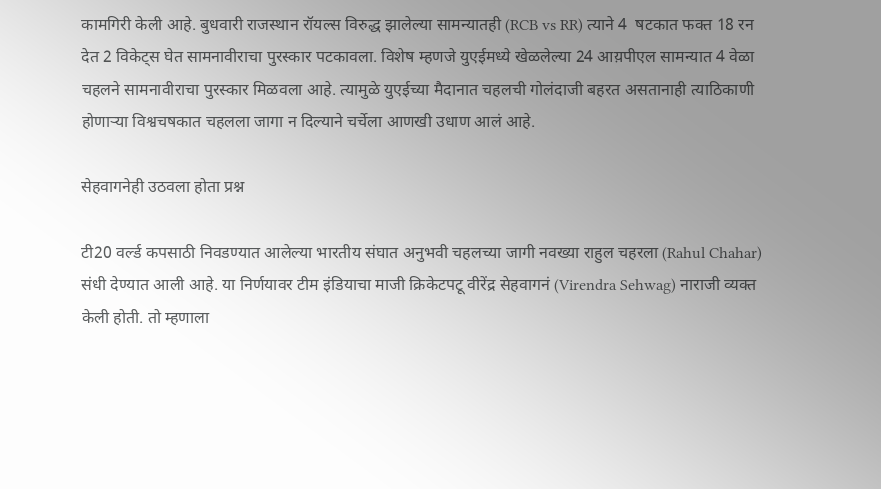कामगिरी केली आहे. बुधवारी राजस्थान रॉयल्स विरुद्ध झालेल्या सामन्यातही (RCB vs RR) त्याने 4  षटकात फक्त 18 रन देत 2 विकेट्स घेत सामनावीराचा पुरस्कार पटकावला. विशेष म्हणजे युएईमध्ये खेळलेल्या 24 आय़पीएल सामन्यात 4 वेळा चहलने सामनावीराचा पुरस्कार मिळवला आहे. त्यामुळे युएईच्या मैदानात चहलची गोलंदाजी बहरत असतानाही त्याठिकाणी होणाऱ्या विश्वचषकात चहलला जागा न दिल्याने चर्चेला आणखी उधाण आलं आहे.

सेहवागनेही उठवला होता प्रश्न

टी20 वर्ल्ड कपसाठी निवडण्यात आलेल्या भारतीय संघात अनुभवी चहलच्या जागी नवख्या राहुल चहरला (Rahul Chahar) संधी देण्यात आली आहे. या निर्णयावर टीम इंडियाचा माजी क्रिकेटपटू वीरेंद्र सेहवागनं (Virendra Sehwag) नाराजी व्यक्त केली होती. तो म्हणाला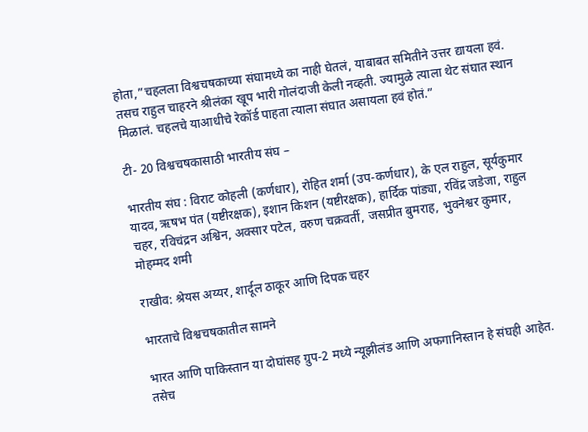होता,”चहलला विश्वचषकाच्या संघामध्ये का नाही घेतलं, याबाबत समितीने उत्तर द्यायला हवं. तसच राहुल चाहरने श्रीलंका खूप भारी गोलंदाजी केली नव्हती. ज्यामुळे त्याला थेट संघात स्थान मिळालं. चहलचे याआधीचे रेकॉर्ड पाहता त्याला संघात असायला हवं होतं.”

टी- 20 विश्वचषकासाठी भारतीय संघ –

भारतीय संघ : विराट कोहली (कर्णधार), रोहित शर्मा (उप-कर्णधार), के एल राहुल, सूर्यकुमार यादव, ऋषभ पंत (यष्टीरक्षक), इशान किशन (यष्टीरक्षक), हार्दिक पांड्या, रविंद्र जडेजा, राहुल चहर, रविचंद्रन अश्विन, अक्सार पटेल, वरुण चक्रवर्ती, जसप्रीत बुमराह, भुवनेश्वर कुमार, मोहम्मद शमी

राखीव: श्रेयस अय्यर, शार्दूल ठाकूर आणि दिपक चहर

भारताचे विश्वचषकातील सामने

भारत आणि पाकिस्तान या दोघांसह ग्रुप-2 मध्ये न्यूझीलंड आणि अफगानिस्तान हे संघही आहेत. तसेच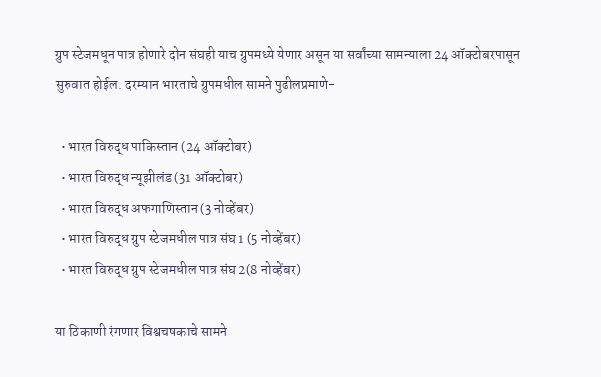ग्रुप स्टेजमधून पात्र होणारे दोन संघही याच ग्रुपमध्ये येणार असून या सर्वांच्या सामन्याला 24 ऑक्टोबरपासून सुरुवात होईल. दरम्यान भारताचे ग्रुपमधील सामने पुढीलप्रमाणे-

  • भारत विरुद्ध पाकिस्तान (24 ऑक्टोबर)
  • भारत विरुद्ध न्यूझीलंड (31 ऑक्टोबर)
  • भारत विरुद्ध अफगाणिस्तान (3 नोव्हेंबर)
  • भारत विरुद्ध ग्रुप स्टेजमधील पात्र संघ 1 (5 नोव्हेंबर)
  • भारत विरुद्ध ग्रुप स्टेजमधील पात्र संघ 2(8 नोव्हेंबर)

या ठिकाणी रंगणार विश्वचषकाचे सामने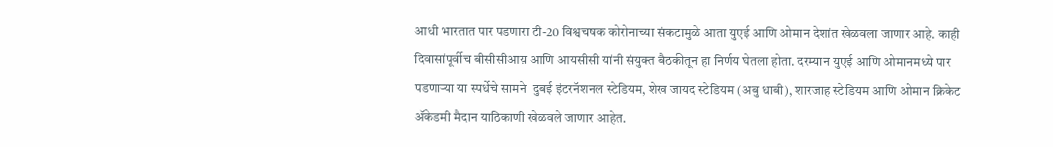आधी भारतात पार पडणारा टी-20 विश्वचषक कोरोनाच्या संकटामुळे आता युएई आणि ओमान देशांत खेळवला जाणार आहे. काही दिवासांपूर्वीच बीसीसीआय़ आणि आयसीसी यांनी संयुक्त बैठकीतून हा निर्णय घेतला होता. दरम्यान युएई आणि ओमानमध्ये पार पडणाऱ्या या स्पर्धेचे सामने  दुबई इंटरनॅशनल स्टेडियम, शेख जायद स्टेडियम (अबु धाबी), शारजाह स्टेडियम आणि ओमान क्रिकेट ॲकेडमी मैदान याठिकाणी खेळवले जाणार आहेत.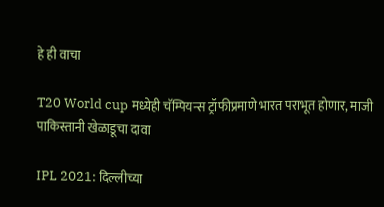हे ही वाचा

T20 World cup मध्येही चॅम्पियन्स ट्रॉफीप्रमाणे भारत पराभूत होणार, माजी पाकिस्तानी खेळाडूचा दावा

IPL 2021: दिल्लीच्या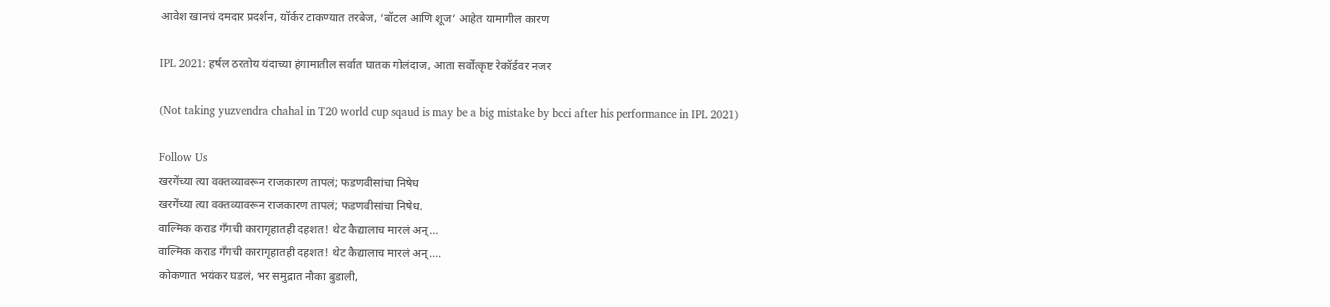आवेश खानचं दमदार प्रदर्शन, यॉर्कर टाकण्यात तरबेज, ‘बॉटल आणि शूज’ आहेत यामागील कारण

IPL 2021: हर्षल ठरतोय यंदाच्या हंगामातील सर्वात घातक गोलंदाज, आता सर्वोत्कृष्ट रेकॉर्डवर नजर

(Not taking yuzvendra chahal in T20 world cup sqaud is may be a big mistake by bcci after his performance in IPL 2021)

Follow Us
खरगेंच्या त्या वक्तव्यावरून राजकारण तापलं; फडणवीसांचा निषेध
खरगेंच्या त्या वक्तव्यावरून राजकारण तापलं; फडणवीसांचा निषेध.
वाल्मिक कराड गँगची कारागृहातही दहशत! थेट कैद्यालाच मारलं अन्...
वाल्मिक कराड गँगची कारागृहातही दहशत! थेट कैद्यालाच मारलं अन्....
कोकणात भयंकर घडलं, भर समुद्रात नौका बुडाली,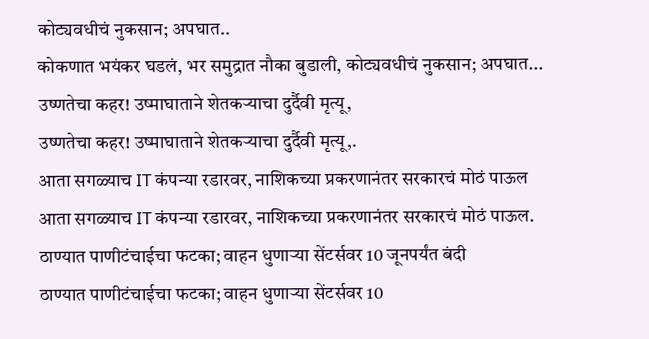कोट्यवधीचं नुकसान; अपघात..
कोकणात भयंकर घडलं, भर समुद्रात नौका बुडाली, कोट्यवधीचं नुकसान; अपघात...
उष्णतेचा कहर! उष्माघाताने शेतकऱ्याचा दुर्दैवी मृत्यू,
उष्णतेचा कहर! उष्माघाताने शेतकऱ्याचा दुर्दैवी मृत्यू,.
आता सगळ्याच IT कंपन्या रडारवर, नाशिकच्या प्रकरणानंतर सरकारचं मोठं पाऊल
आता सगळ्याच IT कंपन्या रडारवर, नाशिकच्या प्रकरणानंतर सरकारचं मोठं पाऊल.
ठाण्यात पाणीटंचाईचा फटका; वाहन धुणाऱ्या सेंटर्सवर 10 जूनपर्यंत बंदी
ठाण्यात पाणीटंचाईचा फटका; वाहन धुणाऱ्या सेंटर्सवर 10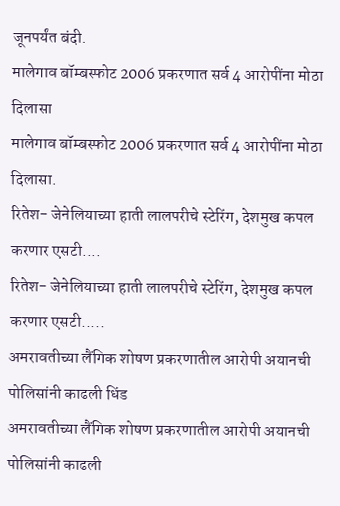जूनपर्यंत बंदी.
मालेगाव बॉम्बस्फोट 2006 प्रकरणात सर्व 4 आरोपींना मोठा दिलासा
मालेगाव बॉम्बस्फोट 2006 प्रकरणात सर्व 4 आरोपींना मोठा दिलासा.
रितेश- जेनेलियाच्या हाती लालपरीचे स्टेरिंग, देशमुख कपल करणार एसटी....
रितेश- जेनेलियाच्या हाती लालपरीचे स्टेरिंग, देशमुख कपल करणार एसटी.....
अमरावतीच्या लैंगिक शोषण प्रकरणातील आरोपी अयानची पोलिसांनी काढली धिंड
अमरावतीच्या लैंगिक शोषण प्रकरणातील आरोपी अयानची पोलिसांनी काढली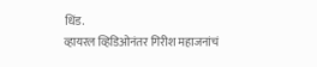धिंड.
व्हायरल व्हिडिओनंतर गिरीश महाजनांचं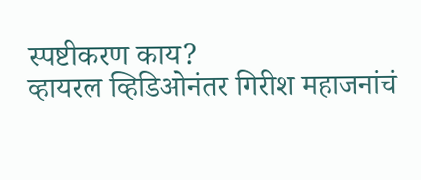स्पष्टीकरण काय?
व्हायरल व्हिडिओनंतर गिरीश महाजनांचं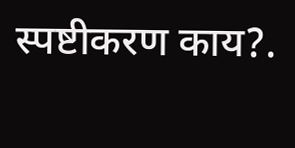स्पष्टीकरण काय?.